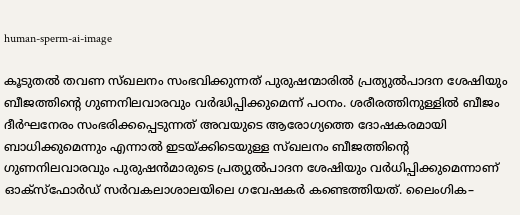human-sperm-ai-image

കൂടുതല്‍ തവണ സ്ഖലനം സംഭവിക്കുന്നത് പുരുഷന്മാരില്‍ പ്രത്യുൽപാദന ശേഷിയും ബീജത്തിന്റെ ഗുണനിലവാരവും വർദ്ധിപ്പിക്കുമെന്ന് പഠനം. ശരീരത്തിനുള്ളിൽ ബീജം ദീർഘനേരം സംഭരിക്കപ്പെടുന്നത് അവയുടെ ആരോഗ്യത്തെ ദോഷകരമായി ബാധിക്കുമെന്നും എന്നാല്‍ ഇടയ്ക്കിടെയുള്ള സ്ഖലനം ബീജത്തിന്റെ ഗുണനിലവാരവും പുരുഷന്‍മാരുടെ പ്രത്യുൽപാദന ശേഷിയും വര്‍ധിപ്പിക്കുമെന്നാണ് ഓക്സ്ഫോർഡ് സർവകലാശാലയിലെ ഗവേഷകർ കണ്ടെത്തിയത്. ലൈംഗിക–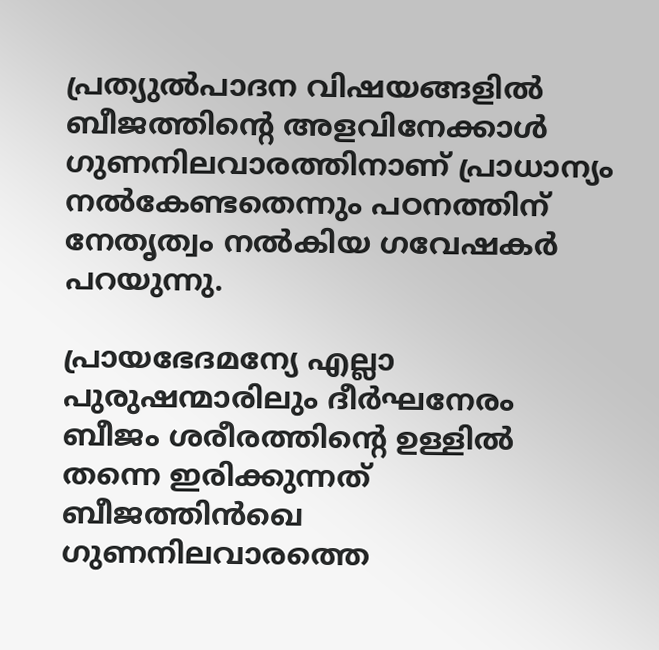പ്രത്യുല്‍പാദന വിഷയങ്ങളില്‍ ബീജത്തിന്റെ അളവിനേക്കാൾ ഗുണനിലവാരത്തിനാണ് പ്രാധാന്യം നൽകേണ്ടതെന്നും പഠനത്തിന് നേതൃത്വം നൽകിയ ഗവേഷകര്‍ പറയുന്നു.

പ്രായഭേദമന്യേ എല്ലാ പുരുഷന്മാരിലും ദീർഘനേരം ബീജം ശരീരത്തിന്‍റെ ഉള്ളിൽ തന്നെ ഇരിക്കുന്നത് ബീജത്തിന്‍ഖെ ഗുണനിലവാരത്തെ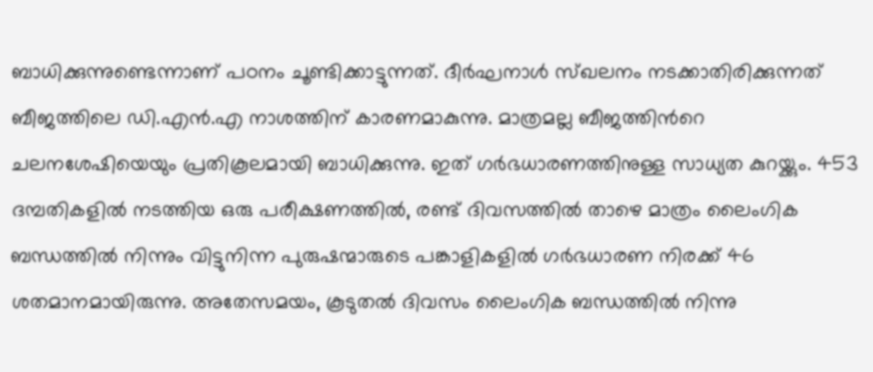ബാധിക്കുന്നുണ്ടെന്നാണ് പഠനം ചൂണ്ടിക്കാട്ടുന്നത്. ദീർഘനാൾ സ്ഖലനം നടക്കാതിരിക്കുന്നത് ബീജത്തിലെ ഡി.എൻ.എ നാശത്തിന് കാരണമാകുന്നു. മാത്രമല്ല ബീജത്തിന്‍റെ ചലനശേഷിയെയും പ്രതികൂലമായി ബാധിക്കുന്നു. ഇത് ഗർഭധാരണത്തിനുള്ള സാധ്യത കുറയ്ക്കും. 453 ദമ്പതികളിൽ നടത്തിയ ഒരു പരീക്ഷണത്തിൽ, രണ്ട് ദിവസത്തിൽ താഴെ മാത്രം ലൈംഗിക ബന്ധത്തില്‍ നിന്നും വിട്ടുനിന്ന പുരുഷന്മാരുടെ പങ്കാളികളിൽ ഗർഭധാരണ നിരക്ക് 46 ശതമാനമായിരുന്നു. അതേസമയം, കൂടുതല്‍ ദിവസം ലൈംഗിക ബന്ധത്തില്‍ നിന്നു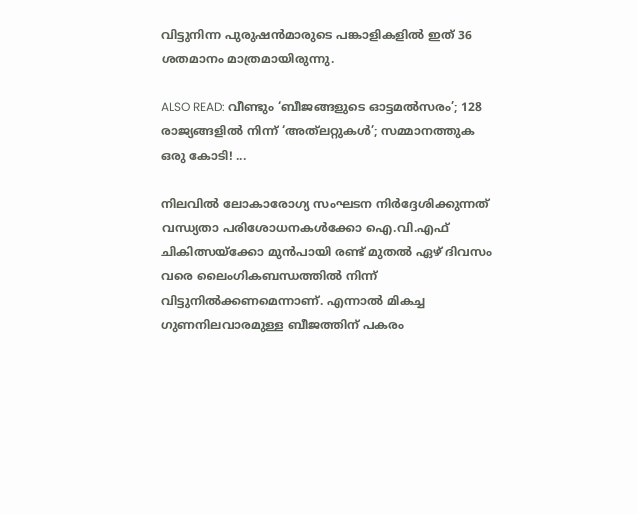വിട്ടുനിന്ന പുരുഷന്‍മാരുടെ പങ്കാളികളിൽ ഇത് 36 ശതമാനം മാത്രമായിരുന്നു.

ALSO READ: വീണ്ടും ‘ബീജങ്ങളുടെ ഓട്ടമല്‍സരം’; 128 രാജ്യങ്ങളിൽ നിന്ന് ‘അത്‌ലറ്റുകള്‍’; സമ്മാനത്തുക ഒരു കോടി! ...

നിലവിൽ ലോകാരോഗ്യ സംഘടന നിർദ്ദേശിക്കുന്നത് വന്ധ്യതാ പരിശോധനകൾക്കോ ഐ.വി.എഫ് ചികിത്സയ്ക്കോ മുൻപായി രണ്ട് മുതൽ ഏഴ് ദിവസം വരെ ലൈംഗികബന്ധത്തിൽ നിന്ന് വിട്ടുനിൽക്കണമെന്നാണ്. എന്നാൽ മികച്ച ഗുണനിലവാരമുള്ള ബീജത്തിന് പകരം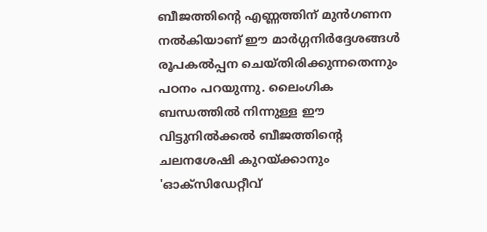ബീജത്തിന്റെ എണ്ണത്തിന് മുന്‍ഗണന നല്‍കിയാണ് ഈ മാർഗ്ഗനിർദ്ദേശങ്ങൾ രൂപകൽപ്പന ചെയ്തിരിക്കുന്നതെന്നും പഠനം പറയുന്നു. ലൈംഗിക ബന്ധത്തില്‍ നിന്നുള്ള ഈ വിട്ടുനിൽക്കൽ ബീജത്തിന്റെ ചലനശേഷി കുറയ്ക്കാനും 'ഓക്സിഡേറ്റീവ്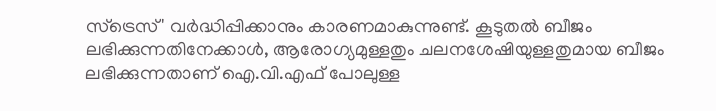സ്ട്രെസ്' വർദ്ധിപ്പിക്കാനും കാരണമാകുന്നുണ്ട്. കൂടുതൽ ബീജം ലഭിക്കുന്നതിനേക്കാൾ, ആരോഗ്യമുള്ളതും ചലനശേഷിയുള്ളതുമായ ബീജം ലഭിക്കുന്നതാണ് ഐ.വി.എഫ് പോലുള്ള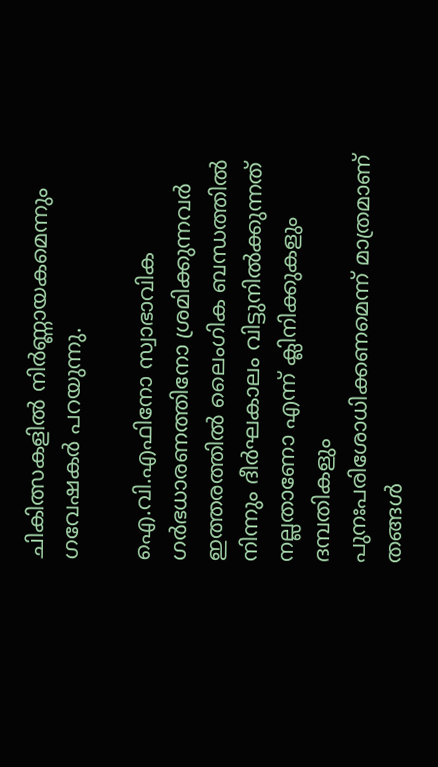ചികിത്സകളിൽ നിർണ്ണായകമെന്നും ഗവേഷകര്‍ പറയുന്നു.

ഐ.വി.എഫിനോ സ്വാഭാവിക ഗര്‍ഭധാരണത്തിനോ ശ്രമിക്കുന്നവര്‍ ഇത്തരത്തില്‍ ലൈംഗിക ബന്ധത്തില്‍ നിന്നും ദീർഘകാലം വിട്ടുനിൽക്കുന്നത് നല്ലതാണോ എന്ന് ക്ലിനിക്കുകളും ദമ്പതികളും പുനഃപരിശോധിക്കണമെന്ന് മാത്രമാണ് തങ്ങൾ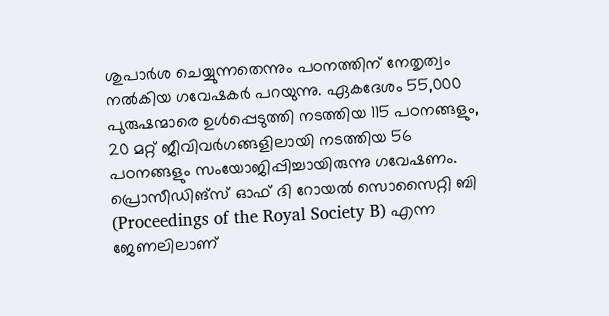ശുപാർശ ചെയ്യുന്നതെന്നും പഠനത്തിന് നേതൃത്വം നല്‍കിയ ഗവേഷകര്‍ പറയുന്നു. ഏകദേശം 55,000 പുരുഷന്മാരെ ഉൾപ്പെടുത്തി നടത്തിയ 115 പഠനങ്ങളും, 20 മറ്റ് ജീവിവർഗങ്ങളിലായി നടത്തിയ 56 പഠനങ്ങളും സംയോജിപ്പിച്ചായിരുന്നു ഗവേഷണം. പ്രൊസീഡിങ്സ് ഓഫ് ദി റോയൽ സൊസൈറ്റി ബി (Proceedings of the Royal Society B) എന്ന ജേണലിലാണ്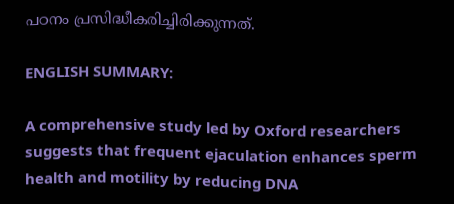പഠനം പ്രസിദ്ധീകരിച്ചിരിക്കുന്നത്.

ENGLISH SUMMARY:

A comprehensive study led by Oxford researchers suggests that frequent ejaculation enhances sperm health and motility by reducing DNA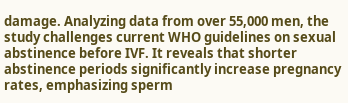damage. Analyzing data from over 55,000 men, the study challenges current WHO guidelines on sexual abstinence before IVF. It reveals that shorter abstinence periods significantly increase pregnancy rates, emphasizing sperm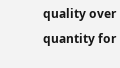quality over quantity for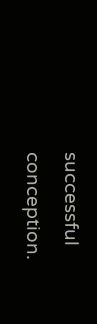successful conception.